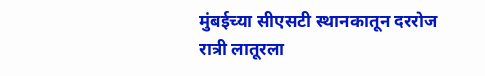मुंबईच्या सीएसटी स्थानकातून दररोज रात्री लातूरला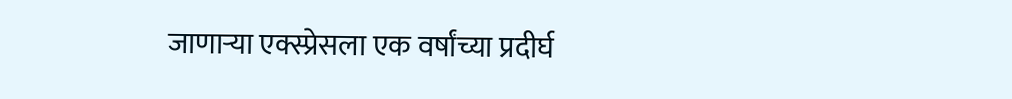जाणाऱ्या एक्स्प्रेसला एक वर्षांच्या प्रदीर्घ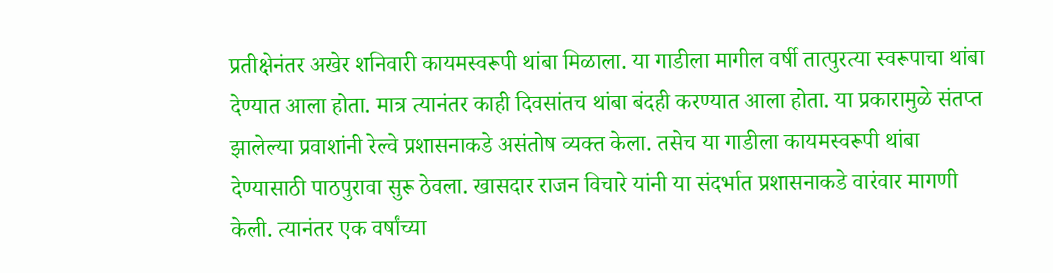प्रतीक्षेनंतर अखेर शनिवारी कायमस्वरूपी थांबा मिळाला. या गाडीला मागील वर्षी तात्पुरत्या स्वरूपाचा थांबा देण्यात आला होता. मात्र त्यानंतर काही दिवसांतच थांबा बंदही करण्यात आला होता. या प्रकारामुळे संतप्त झालेल्या प्रवाशांनी रेल्वे प्रशासनाकडे असंतोष व्यक्त केला. तसेच या गाडीला कायमस्वरूपी थांबा देण्यासाठी पाठपुरावा सुरू ठेवला. खासदार राजन विचारे यांनी या संदर्भात प्रशासनाकडे वारंवार मागणी केली. त्यानंतर एक वर्षांच्या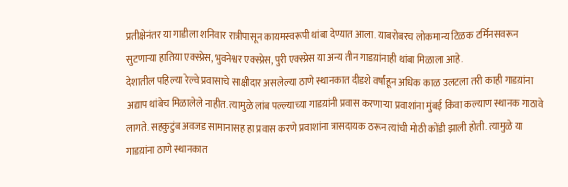प्रतीक्षेनंतर या गाडीला शनिवार रात्रीपासून कायमस्वरूपी थांबा देण्यात आला. याबरोबरच लोकमान्य टिळक टर्मिनसवरून सुटणाऱ्या हातिया एक्स्प्रेस, भुवनेश्वर एक्स्प्रेस, पुरी एक्स्प्रेस या अन्य तीन गाडय़ांनाही थांबा मिळाला आहे.
देशातील पहिल्या रेल्वे प्रवासाचे साक्षीदार असलेल्या ठाणे स्थानकात दीडशे वर्षांहून अधिक काळ उलटला तरी काही गाडय़ांना अद्याप थांबेच मिळालेले नाहीत. त्यामुळे लांब पल्ल्याच्या गाडय़ांनी प्रवास करणाऱ्या प्रवाशांना मुंबई किंवा कल्याण स्थानक गाठावे लागते. सहकुटुंब अवजड सामानासह हा प्रवास करणे प्रवाशांना त्रासदायक ठरून त्यांची मोठी कोंडी झाली होती. त्यामुळे या गाडय़ांना ठाणे स्थानकात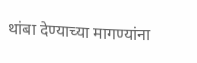थांबा देण्याच्या मागण्यांना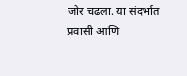जोर चढला. या संदर्भात प्रवासी आणि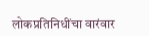लोकप्रतिनिधींचा वारंवार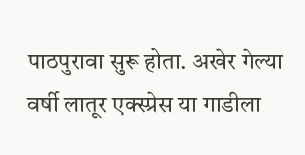पाठपुरावा सुरू होता. अखेर गेल्या वर्षी लातूर एक्स्प्रेस या गाडीला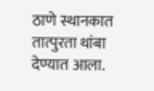ठाणे स्थानकात तात्पुरता थांबा देण्यात आला.